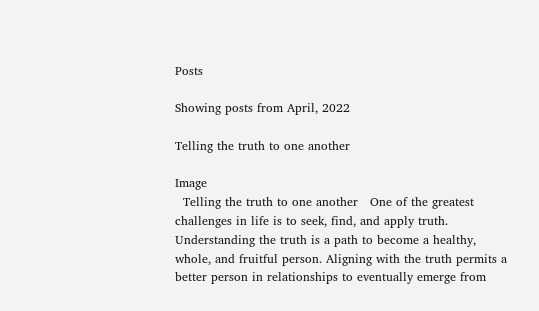Posts

Showing posts from April, 2022

Telling the truth to one another

Image
  Telling the truth to one another   One of the greatest challenges in life is to seek, find, and apply truth. Understanding the truth is a path to become a healthy, whole, and fruitful person. Aligning with the truth permits a better person in relationships to eventually emerge from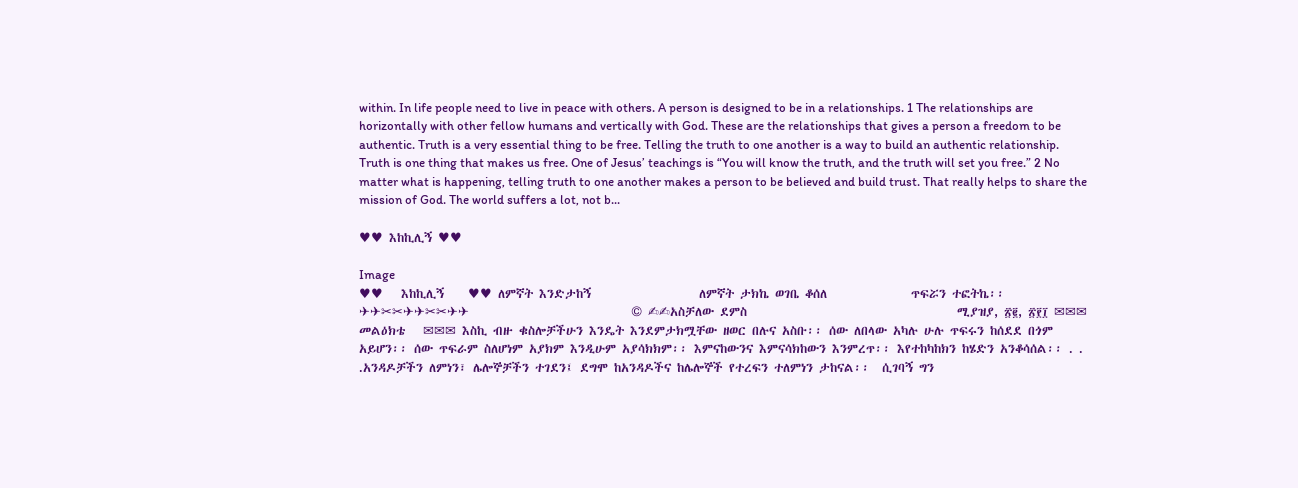within. In life people need to live in peace with others. A person is designed to be in a relationships. 1 The relationships are horizontally with other fellow humans and vertically with God. These are the relationships that gives a person a freedom to be authentic. Truth is a very essential thing to be free. Telling the truth to one another is a way to build an authentic relationship. Truth is one thing that makes us free. One of Jesus’ teachings is “You will know the truth, and the truth will set you free.” 2 No matter what is happening, telling truth to one another makes a person to be believed and build trust. That really helps to share the mission of God. The world suffers a lot, not b...

♥♥ እከኪሊኝ ♥♥

Image
♥♥   እከኪሊኝ    ♥♥ ለምኛት እንድታከኝ                  ለምኛት ታክኬ ወገቤ ቆሰለ              ጥፍሯን ተፎትኬ፡፡ ✈✈✂✂✈✈✂✂✈✈                           © ✍✍አስቻለው ደምስ                                   ሚያዝያ, ፳፪, ፳፻፲ ✉✉✉    መልዕክቴ   ✉✉✉ እስኪ ብዙ ቁስሎቻችሁን እንዴት እንደምታክሟቸው ዘወር በሉና አስቡ፡፡ ሰው ለበላው አካሉ ሁሉ ጥፍሩን ከሰደደ በጎም አይሆን፡፡ ሰው ጥፍራም ስለሆነም አያክም እንዲሁም አያሳክክም፡፡ እምናከውንና እምናሳክከውን እንምረጥ፡፡ እየተከካከክን ከሄድን አንቆሳሰል፡፡ . . .አንዳዶቻችን ለምነን፣ ሌሎኞቻችን ተገደን፤ ደግሞ ከአንዳዶችና ከሌሎኞች የተረፍን ተለምነን ታከናል፡፡  ሲገባኝ ግን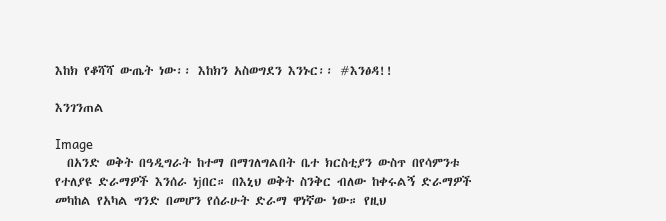እከክ የቆሻሻ ውጤት ነው፡፡ እከክን አስወግደን እንኑር፡፡ #እንፅዳ!!

እንገንጠል

Image
  በአንድ ወቅት በዓዲግራት ከተማ በማገለግልበት ቤተ ክርስቲያን ውስጥ በየሳምንቱ የተለያዩ ድራማዎች እንሰራ ነjበር። በእኒህ ወቅት ስንቅር ብለው ከቀሩልኝ ድራማዎች መካከል የአካል ግንድ በመሆን የሰራሁት ድራማ ዋነኛው ነው። የዚህ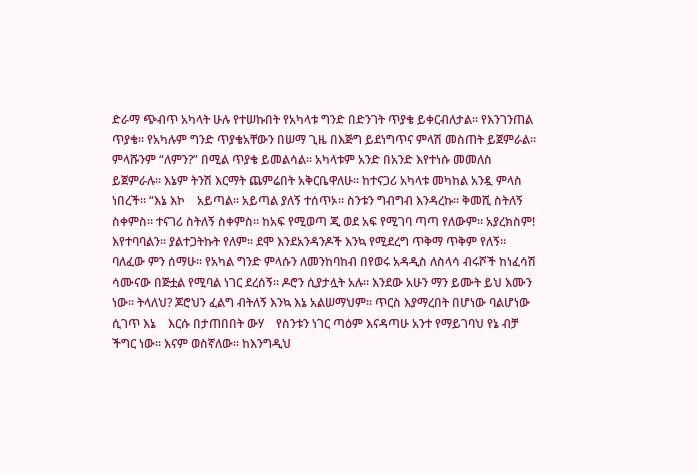ድራማ ጭብጥ አካላት ሁሉ የተሠኩበት የአካላቱ ግንድ በድንገት ጥያቄ ይቀርብለታል። የእንገንጠል ጥያቄ። የአካሉም ግንድ ጥያቄአቸውን በሠማ ጊዜ በእጅግ ይደነግጥና ምላሽ መስጠት ይጀምራል። ምላሹንም “ለምን?” በሚል ጥያቄ ይመልሳል። አካላቱም አንድ በአንድ እየተነሱ መመለስ ይጀምራሉ። እኔም ትንሽ እርማት ጨምሬበት አቅርቤዋለሁ። ከተናጋሪ አካላቱ መካከል አንዷ ምላስ ነበረች። “እኔ እኮ    አይጣል። አይጣል ያለኝ ተሰጥኦ። ስንቱን ግብግብ እንዳረኩ። ቅመሺ ስትለኝ ስቀምስ። ተናገሪ ስትለኝ ስቀምስ። ከአፍ የሚወጣ ጂ ወደ አፍ የሚገባ ጣጣ የለውም። አያረክስም! እየተባባልን። ያልተጋትኩት የለም። ደሞ እንደአንዳንዶች እንኳ የሚደረግ ጥቅማ ጥቅም የለኝ። ባለፈው ምን ሰማሁ። የአካል ግንድ ምላሱን ለመንከባከብ በየወሩ አዳዲስ ለስላሳ ብሩሾች ከነፈሳሽ ሳሙናው በጅቷል የሚባል ነገር ደረሰኝ። ዶሮን ሲያታሏት አሉ። እንደው አሁን ማን ይሙት ይህ እሙን ነው። ትላለህ? ጆሮህን ፈልግ ብትለኝ እንኳ እኔ አልሠማህም። ጥርስ እያማረበት በሆነው ባልሆነው ሲገጥ እኔ    እርሱ በታጠበበት ውሃ    የስንቱን ነገር ጣዕም እናዳጣሁ አንተ የማይገባህ የኔ ብቻ ችግር ነው። እናም ወስኛለው። ከእንግዲህ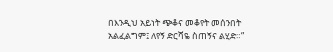በእንዲህ አይነት ጭቆና መቆየት መሰንበት አልፈልግም፤ ለየኝ ድርሻዬ ስጠኝና ልሂድ።”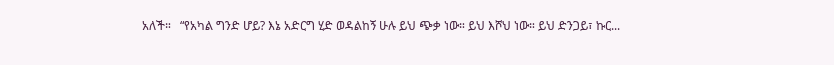አለች።   “የአካል ግንድ ሆይ? እኔ አድርግ ሂድ ወዳልከኝ ሁሉ ይህ ጭቃ ነው። ይህ እሾህ ነው። ይህ ድንጋይ፣ ኩር...